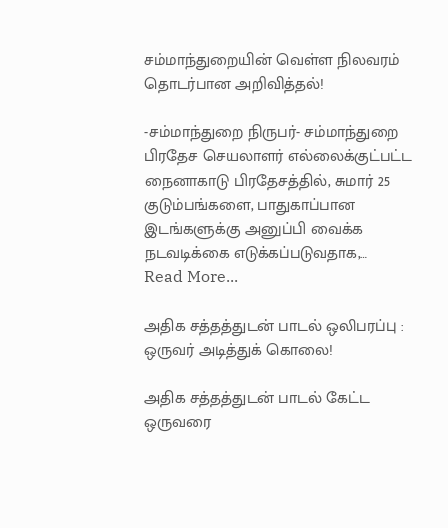சம்மாந்துறையின் வெள்ள நிலவரம் தொடர்பான அறிவித்தல்!

-சம்மாந்துறை நிருபர்- சம்மாந்துறை பிரதேச செயலாளர் எல்லைக்குட்பட்ட நைனாகாடு பிரதேசத்தில், சுமார் 25 குடும்பங்களை, பாதுகாப்பான இடங்களுக்கு அனுப்பி வைக்க நடவடிக்கை எடுக்கப்படுவதாக,…
Read More...

அதிக சத்தத்துடன் பாடல் ஒலிபரப்பு : ஒருவர் அடித்துக் கொலை!

அதிக சத்தத்துடன் பாடல் கேட்ட ஒருவரை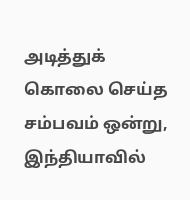அடித்துக் கொலை செய்த சம்பவம் ஒன்று, இந்தியாவில்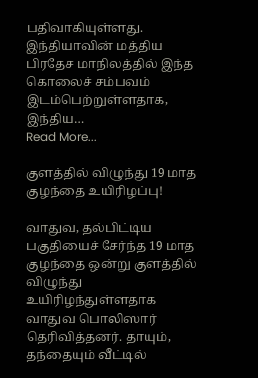பதிவாகியுள்ளது. இந்தியாவின் மத்திய பிரதேச மாநிலத்தில் இந்த கொலைச் சம்பவம் இடம்பெற்றுள்ளதாக, இந்திய…
Read More...

குளத்தில் விழுந்து 19 மாத குழந்தை உயிரிழப்பு!

வாதுவ, தல்பிட்டிய பகுதியைச் சேர்ந்த 19 மாத  குழந்தை ஒன்று குளத்தில் விழுந்து உயிரிழந்துள்ளதாக வாதுவ பொலிஸார் தெரிவித்தனர். தாயும், தந்தையும் வீட்டில்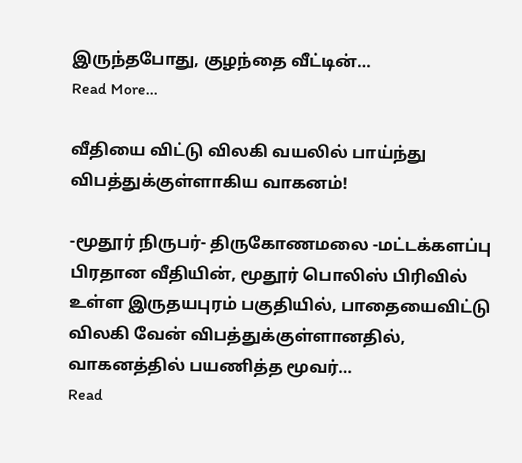இருந்தபோது, குழந்தை வீட்டின்…
Read More...

வீதியை விட்டு விலகி வயலில் பாய்ந்து விபத்துக்குள்ளாகிய வாகனம்!

-மூதூர் நிருபர்- திருகோணமலை -மட்டக்களப்பு பிரதான வீதியின், மூதூர் பொலிஸ் பிரிவில் உள்ள இருதயபுரம் பகுதியில், பாதையைவிட்டு விலகி வேன் விபத்துக்குள்ளானதில், வாகனத்தில் பயணித்த மூவர்…
Read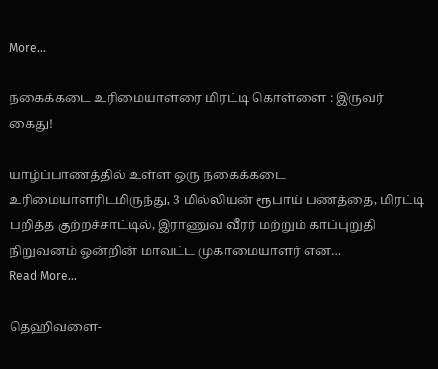More...

நகைக்கடை உரிமையாளரை மிரட்டி கொள்ளை : இருவர் கைது!

யாழ்ப்பாணத்தில் உள்ள ஒரு நகைக்கடை உரிமையாளரிடமிருந்து, 3 மில்லியன் ரூபாய் பணத்தை, மிரட்டி பறித்த குற்றச்சாட்டில், இராணுவ வீரர் மற்றும் காப்புறுதி நிறுவனம் ஒன்றின் மாவட்ட முகாமையாளர் என…
Read More...

தெஹிவளை-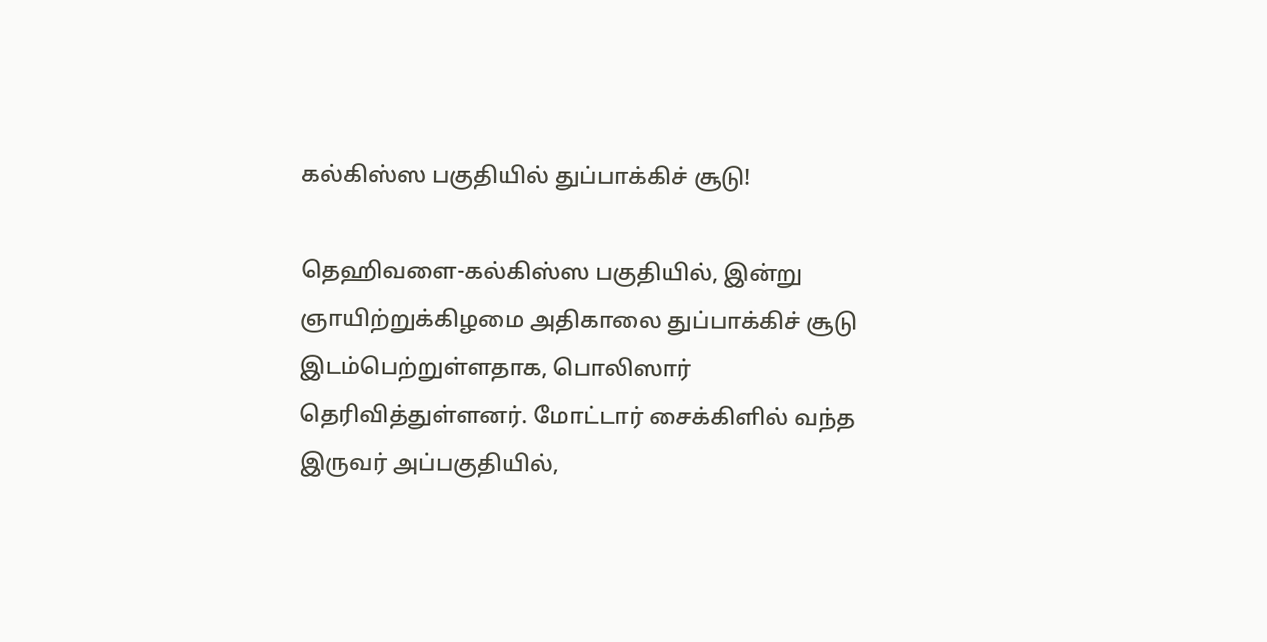கல்கிஸ்ஸ பகுதியில் துப்பாக்கிச் சூடு!

தெஹிவளை-கல்கிஸ்ஸ பகுதியில், இன்று ஞாயிற்றுக்கிழமை அதிகாலை துப்பாக்கிச் சூடு இடம்பெற்றுள்ளதாக, பொலிஸார் தெரிவித்துள்ளனர். மோட்டார் சைக்கிளில் வந்த இருவர் அப்பகுதியில்,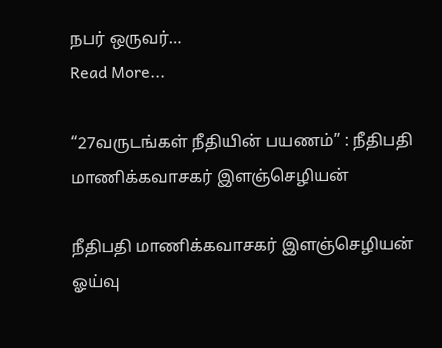நபர் ஒருவர்…
Read More...

“27வருடங்கள் நீதியின் பயணம்” : நீதிபதி மாணிக்கவாசகர் இளஞ்செழியன்

நீதிபதி மாணிக்கவாசகர் இளஞ்செழியன் ஓய்வு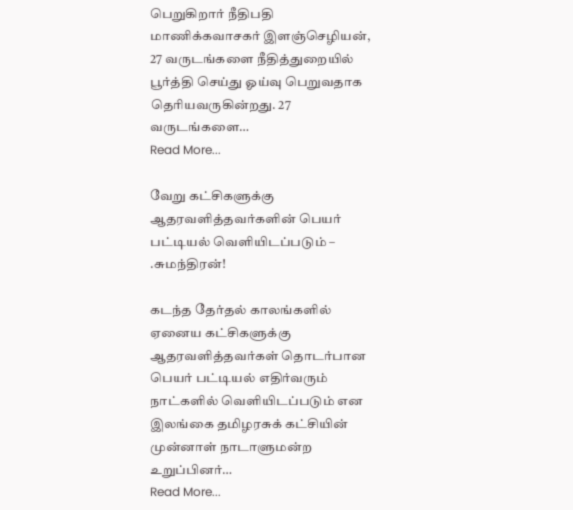பெறுகிறார் நீதிபதி மாணிக்கவாசகர் இளஞ்செழியன், 27 வருடங்களை நீதித்துறையில் பூர்த்தி செய்து ஓய்வு பெறுவதாக தெரியவருகின்றது. 27 வருடங்களை…
Read More...

வேறு கட்சிகளுக்கு ஆதரவளித்தவர்களின் பெயர் பட்டியல் வெளியிடப்படும் – .சுமந்திரன்!

கடந்த தேர்தல் காலங்களில் ஏனைய கட்சிகளுக்கு ஆதரவளித்தவர்கள் தொடர்பான பெயர் பட்டியல் எதிர்வரும் நாட்களில் வெளியிடப்படும் என இலங்கை தமிழரசுக் கட்சியின் முன்னாள் நாடாளுமன்ற உறுப்பினர்…
Read More...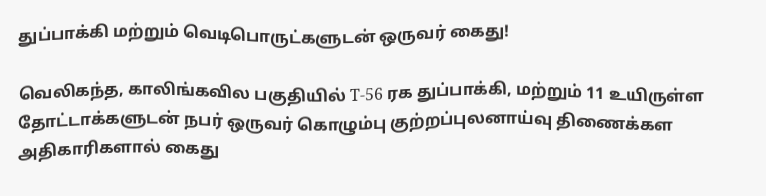துப்பாக்கி மற்றும் வெடிபொருட்களுடன் ஒருவர் கைது!

வெலிகந்த, காலிங்கவில பகுதியில் T-56 ரக துப்பாக்கி, மற்றும் 11 உயிருள்ள தோட்டாக்களுடன் நபர் ஒருவர் கொழும்பு குற்றப்புலனாய்வு திணைக்கள அதிகாரிகளால் கைது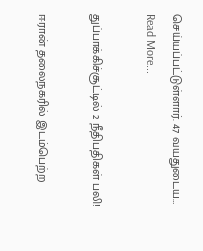செய்யப்பட்டுள்ளார். 47 வயதுடைய…
Read More...

துப்பாக்கிச்சூட்டில் 2 நீதிபதிகள் பலி!

ஈரான் தலைநகரில் இடம்பெற்ற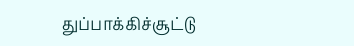துப்பாக்கிச்சூட்டு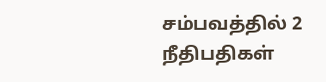சம்பவத்தில் 2 நீதிபதிகள்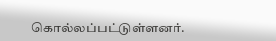கொல்லப்பட்டுள்ளனர்.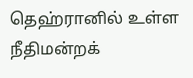தெஹ்ரானில் உள்ள நீதிமன்றக்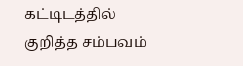கட்டிடத்தில் குறித்த சம்பவம்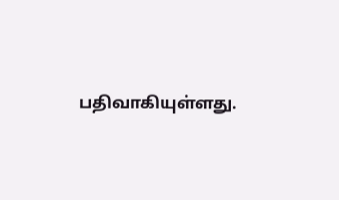பதிவாகியுள்ளது.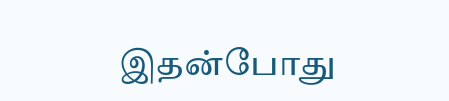இதன்போது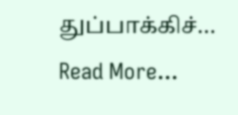துப்பாக்கிச்…
Read More...